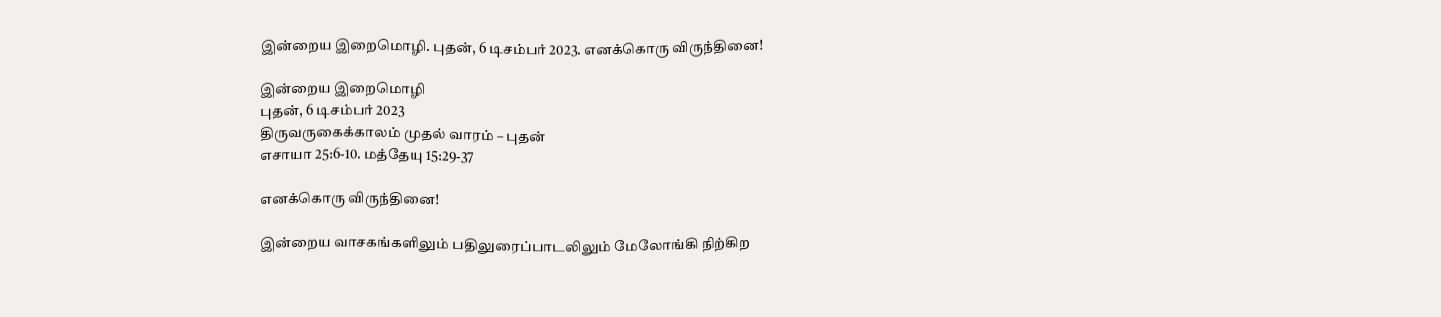இன்றைய இறைமொழி. புதன், 6 டிசம்பர் 2023. எனக்கொரு விருந்தினை!

இன்றைய இறைமொழி
புதன், 6 டிசம்பர் 2023
திருவருகைக்காலம் முதல் வாரம் – புதன்
எசாயா 25:6-10. மத்தேயு 15:29-37

எனக்கொரு விருந்தினை!

இன்றைய வாசகங்களிலும் பதிலுரைப்பாடலிலும் மேலோங்கி நிற்கிற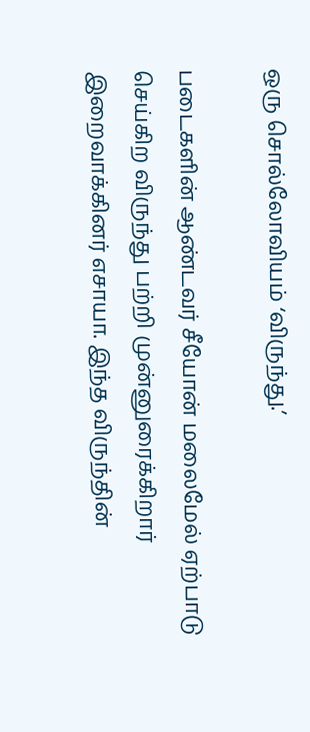ஒரு சொல்லோவியம் ‘விருந்து.’

படைகளின் ஆண்டவர் சீயோன் மலைமேல் ஏற்பாடு செய்கிற விருந்து பற்றி முன்னுரைக்கிறார் இறைவாக்கினர் எசாயா. இந்த விருந்தின்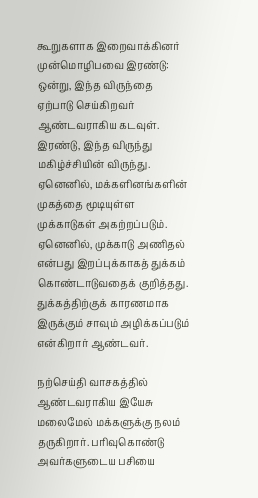கூறுகளாக இறைவாக்கினர் முன்மொழிபவை இரண்டு: ஒன்று, இந்த விருந்தை ஏற்பாடு செய்கிறவர் ஆண்டவராகிய கடவுள். இரண்டு, இந்த விருந்து மகிழ்ச்சியின் விருந்து. ஏனெனில், மக்களினங்களின் முகத்தை மூடியுள்ள முக்காடுகள் அகற்றப்படும். ஏனெனில், முக்காடு அணிதல் என்பது இறப்புக்காகத் துக்கம் கொண்டாடுவதைக் குறித்தது. துக்கத்திற்குக் காரணமாக இருக்கும் சாவும் அழிக்கப்படும் என்கிறார் ஆண்டவர்.

நற்செய்தி வாசகத்தில் ஆண்டவராகிய இயேசு மலைமேல் மக்களுக்கு நலம் தருகிறார். பரிவுகொண்டு அவர்களுடைய பசியை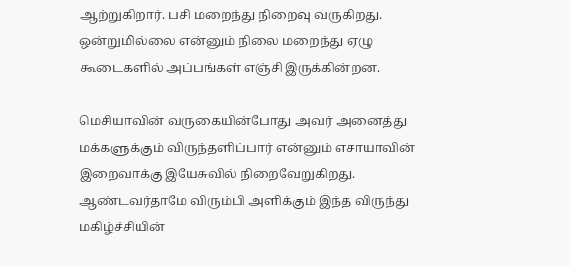ஆற்றுகிறார். பசி மறைந்து நிறைவு வருகிறது. ஒன்றுமில்லை என்னும் நிலை மறைந்து ஏழு கூடைகளில் அப்பங்கள் எஞ்சி இருக்கின்றன.

மெசியாவின் வருகையின்போது அவர் அனைத்து மக்களுக்கும் விருந்தளிப்பார் என்னும் எசாயாவின் இறைவாக்கு இயேசுவில் நிறைவேறுகிறது. ஆண்டவர்தாமே விரும்பி அளிக்கும் இந்த விருந்து மகிழ்ச்சியின்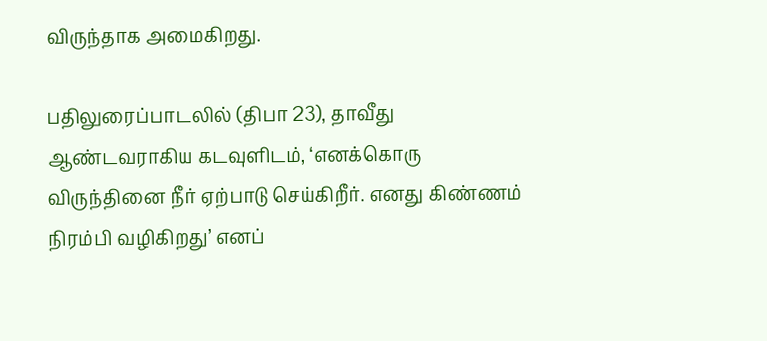விருந்தாக அமைகிறது.

பதிலுரைப்பாடலில் (திபா 23), தாவீது ஆண்டவராகிய கடவுளிடம், ‘எனக்கொரு விருந்தினை நீர் ஏற்பாடு செய்கிறீர். எனது கிண்ணம் நிரம்பி வழிகிறது’ எனப்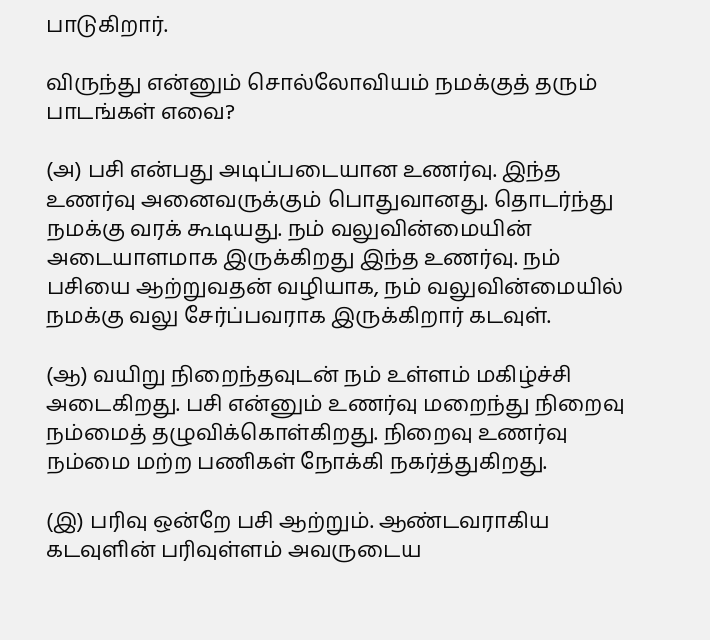பாடுகிறார்.

விருந்து என்னும் சொல்லோவியம் நமக்குத் தரும் பாடங்கள் எவை?

(அ) பசி என்பது அடிப்படையான உணர்வு. இந்த உணர்வு அனைவருக்கும் பொதுவானது. தொடர்ந்து நமக்கு வரக் கூடியது. நம் வலுவின்மையின் அடையாளமாக இருக்கிறது இந்த உணர்வு. நம் பசியை ஆற்றுவதன் வழியாக, நம் வலுவின்மையில் நமக்கு வலு சேர்ப்பவராக இருக்கிறார் கடவுள்.

(ஆ) வயிறு நிறைந்தவுடன் நம் உள்ளம் மகிழ்ச்சி அடைகிறது. பசி என்னும் உணர்வு மறைந்து நிறைவு நம்மைத் தழுவிக்கொள்கிறது. நிறைவு உணர்வு நம்மை மற்ற பணிகள் நோக்கி நகர்த்துகிறது.

(இ) பரிவு ஒன்றே பசி ஆற்றும். ஆண்டவராகிய கடவுளின் பரிவுள்ளம் அவருடைய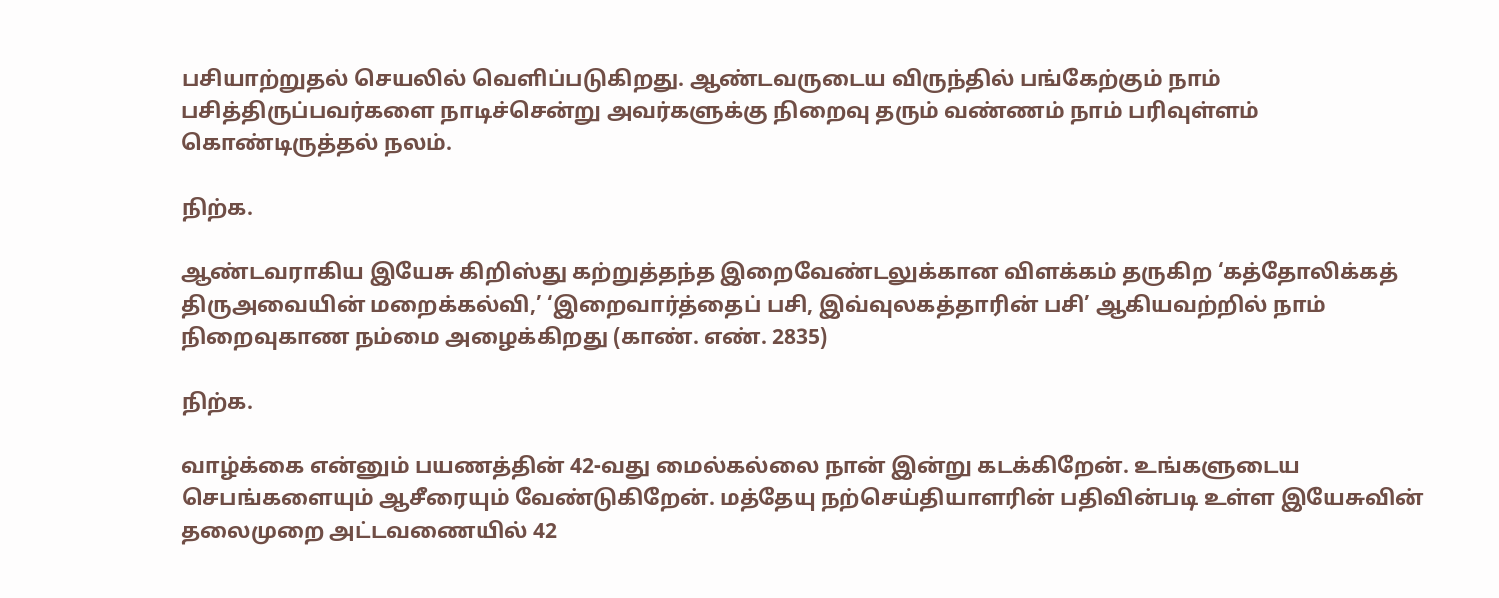பசியாற்றுதல் செயலில் வெளிப்படுகிறது. ஆண்டவருடைய விருந்தில் பங்கேற்கும் நாம் பசித்திருப்பவர்களை நாடிச்சென்று அவர்களுக்கு நிறைவு தரும் வண்ணம் நாம் பரிவுள்ளம் கொண்டிருத்தல் நலம்.

நிற்க.

ஆண்டவராகிய இயேசு கிறிஸ்து கற்றுத்தந்த இறைவேண்டலுக்கான விளக்கம் தருகிற ‘கத்தோலிக்கத் திருஅவையின் மறைக்கல்வி,’ ‘இறைவார்த்தைப் பசி, இவ்வுலகத்தாரின் பசி’ ஆகியவற்றில் நாம் நிறைவுகாண நம்மை அழைக்கிறது (காண். எண். 2835)

நிற்க.

வாழ்க்கை என்னும் பயணத்தின் 42-வது மைல்கல்லை நான் இன்று கடக்கிறேன். உங்களுடைய செபங்களையும் ஆசீரையும் வேண்டுகிறேன். மத்தேயு நற்செய்தியாளரின் பதிவின்படி உள்ள இயேசுவின் தலைமுறை அட்டவணையில் 42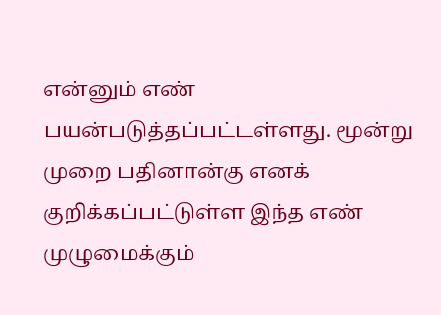என்னும் எண் பயன்படுத்தப்பட்டள்ளது. மூன்று முறை பதினான்கு எனக் குறிக்கப்பட்டுள்ள இந்த எண் முழுமைக்கும்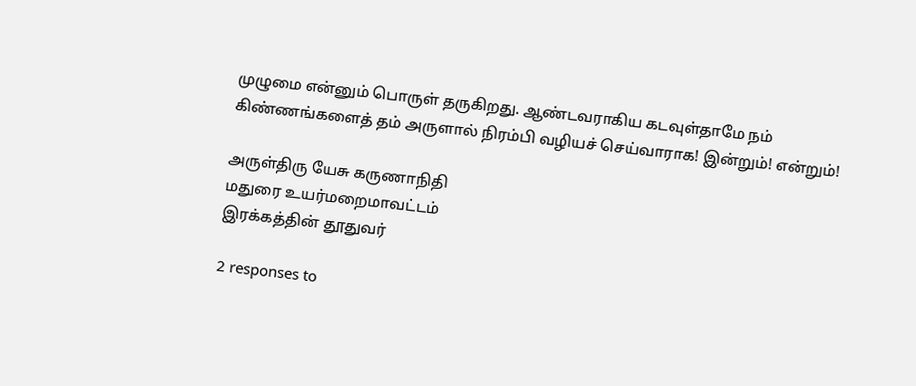முழுமை என்னும் பொருள் தருகிறது. ஆண்டவராகிய கடவுள்தாமே நம் கிண்ணங்களைத் தம் அருளால் நிரம்பி வழியச் செய்வாராக! இன்றும்! என்றும்!

அருள்திரு யேசு கருணாநிதி
மதுரை உயர்மறைமாவட்டம்
இரக்கத்தின் தூதுவர்

2 responses to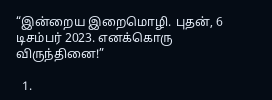“இன்றைய இறைமொழி. புதன், 6 டிசம்பர் 2023. எனக்கொரு விருந்தினை!”

  1.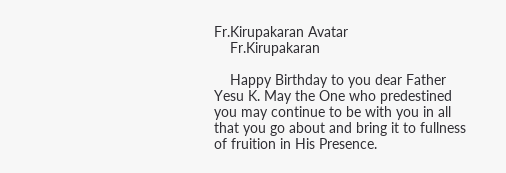Fr.Kirupakaran Avatar
    Fr.Kirupakaran

    Happy Birthday to you dear Father Yesu K. May the One who predestined you may continue to be with you in all that you go about and bring it to fullness of fruition in His Presence.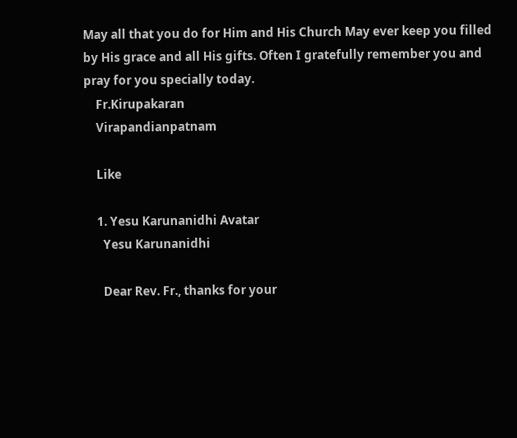May all that you do for Him and His Church May ever keep you filled by His grace and all His gifts. Often I gratefully remember you and pray for you specially today.
    Fr.Kirupakaran
    Virapandianpatnam

    Like

    1. Yesu Karunanidhi Avatar
      Yesu Karunanidhi

      Dear Rev. Fr., thanks for your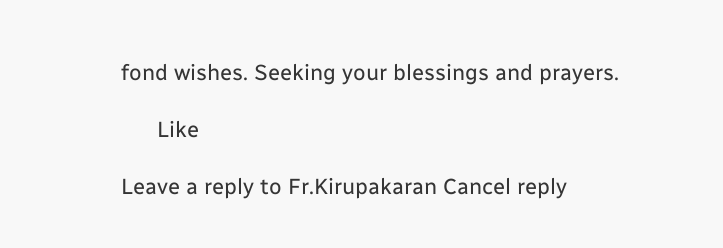fond wishes. Seeking your blessings and prayers.

      Like

Leave a reply to Fr.Kirupakaran Cancel reply